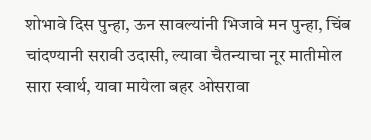शोभावे दिस पुन्हा, ऊन सावल्यांनी भिजावे मन पुन्हा, चिंब चांदण्यानी सरावी उदासी, ल्यावा चैतन्याचा नूर मातीमोल सारा स्वार्थ, यावा मायेला बहर ओसरावा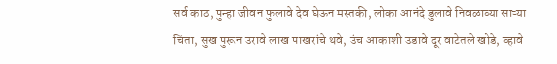सर्व काठ, पुन्हा जीवन फुलावे देव घेऊन मस्तकी, लोका आनंदे डुलावे निवळाव्या साऱ्या चिंता, सुख पुरून उरावे लाख पाखरांचे थवे, उंच आकाशी उडावे दूर वाटेतले खोडे, व्हावे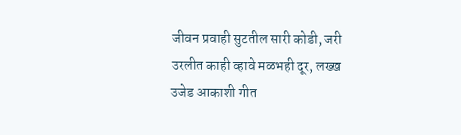जीवन प्रवाही सुटतील सारी कोडी, जरी उरलीत काही व्हावे मळभही दूर, लख्ख उजेड आकाशी गीत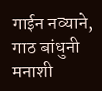गाईन नव्याने, गाठ बांधुनी मनाशी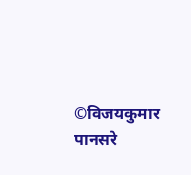©विजयकुमार पानसरे